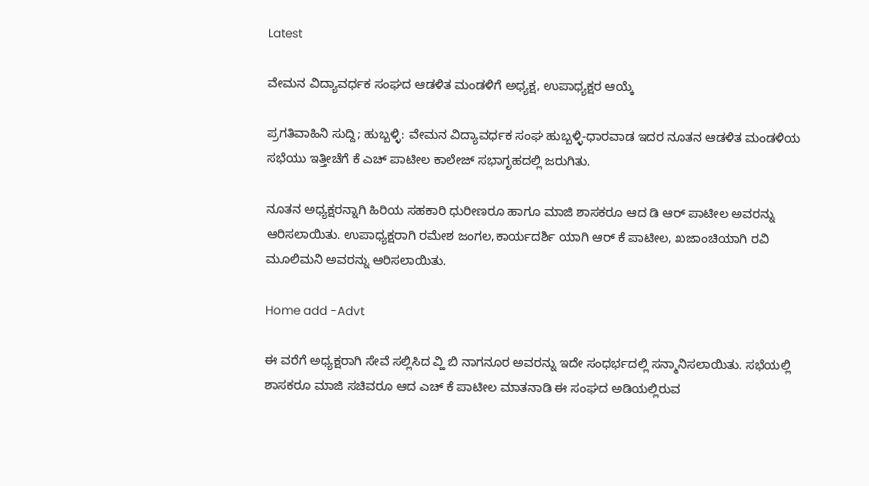Latest

ವೇಮನ ವಿದ್ಯಾವರ್ಧಕ ಸಂಘದ ಆಡಳಿತ ಮಂಡಳಿಗೆ ಅಧ್ಯಕ್ಷ, ಉಪಾಧ್ಯಕ್ಷರ ಆಯ್ಕೆ

ಪ್ರಗತಿವಾಹಿನಿ ಸುದ್ದಿ; ಹುಬ್ಬಳ್ಳಿ: ವೇಮನ ವಿದ್ಯಾವರ್ಧಕ ಸಂಘ ಹುಬ್ಬಳ್ಳಿ-ಧಾರವಾಡ ಇದರ ನೂತನ ಆಡಳಿತ ಮಂಡಳಿಯ ಸಭೆಯು ಇತ್ತೀಚೆಗೆ ಕೆ ಎಚ್ ಪಾಟೀಲ ಕಾಲೇಜ್ ಸಭಾಗೃಹದಲ್ಲಿ ಜರುಗಿತು.

ನೂತನ ಅಧ್ಯಕ್ಷರನ್ನಾಗಿ ಹಿರಿಯ ಸಹಕಾರಿ ಧುರೀಣರೂ ಹಾಗೂ ಮಾಜಿ ಶಾಸಕರೂ ಆದ ಡಿ ಆರ್ ಪಾಟೀಲ ಅವರನ್ನು ಆರಿಸಲಾಯಿತು. ಉಪಾಧ್ಯಕ್ಷರಾಗಿ ರಮೇಶ ಜಂಗಲ,ಕಾರ್ಯದರ್ಶಿ ಯಾಗಿ ಆರ್ ಕೆ ಪಾಟೀಲ, ಖಜಾಂಚಿಯಾಗಿ ರವಿ ಮೂಲಿಮನಿ ಅವರನ್ನು ಆರಿಸಲಾಯಿತು.

Home add -Advt

ಈ ವರೆಗೆ ಅಧ್ಯಕ್ಷರಾಗಿ ಸೇವೆ ಸಲ್ಲಿಸಿದ ವ್ಹಿ ಬಿ ನಾಗನೂರ ಅವರನ್ನು ಇದೇ ಸಂಧರ್ಭದಲ್ಲಿ ಸನ್ಮಾನಿಸಲಾಯಿತು. ಸಭೆಯಲ್ಲಿ ಶಾಸಕರೂ ಮಾಜಿ ಸಚಿವರೂ ಆದ ಎಚ್ ಕೆ ಪಾಟೀಲ ಮಾತನಾಡಿ ಈ ಸಂಘದ ಅಡಿಯಲ್ಲಿರುವ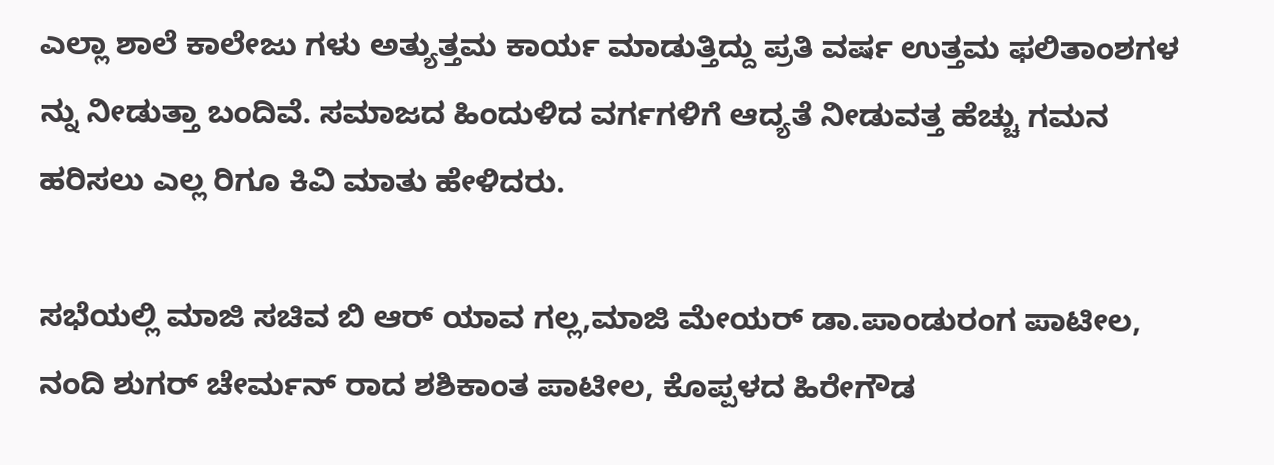ಎಲ್ಲಾ ಶಾಲೆ ಕಾಲೇಜು ಗಳು ಅತ್ಯುತ್ತಮ ಕಾರ್ಯ ಮಾಡುತ್ತಿದ್ದು ಪ್ರತಿ ವರ್ಷ ಉತ್ತಮ ಫಲಿತಾಂಶಗಳ ನ್ನು ನೀಡುತ್ತಾ ಬಂದಿವೆ. ಸಮಾಜದ ಹಿಂದುಳಿದ ವರ್ಗಗಳಿಗೆ ಆದ್ಯತೆ ನೀಡುವತ್ತ ಹೆಚ್ಚು ಗಮನ ಹರಿಸಲು ಎಲ್ಲ ರಿಗೂ ಕಿವಿ ಮಾತು ಹೇಳಿದರು.

ಸಭೆಯಲ್ಲಿ ಮಾಜಿ ಸಚಿವ ಬಿ ಆರ್ ಯಾವ ಗಲ್ಲ,ಮಾಜಿ ಮೇಯರ್ ಡಾ.ಪಾಂಡುರಂಗ ಪಾಟೀಲ, ನಂದಿ ಶುಗರ್ ಚೇರ್ಮನ್ ರಾದ ಶಶಿಕಾಂತ ಪಾಟೀಲ, ಕೊಪ್ಪಳದ ಹಿರೇಗೌಡ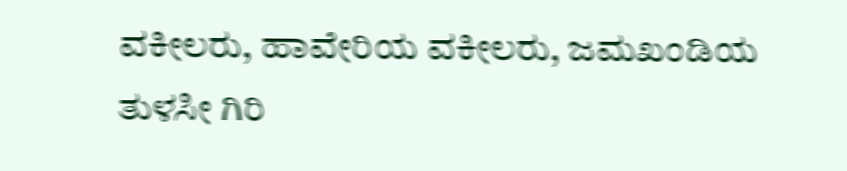ವಕೀಲರು, ಹಾವೇರಿಯ ವಕೀಲರು, ಜಮಖಂಡಿಯ ತುಳಸೀ ಗಿರಿ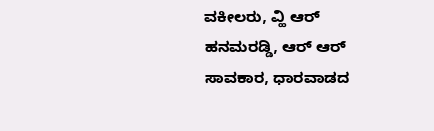ವಕೀಲರು, ವ್ಹಿ ಆರ್ ಹನಮರಡ್ಡಿ, ಆರ್ ಆರ್ ಸಾವಕಾರ, ಧಾರವಾಡದ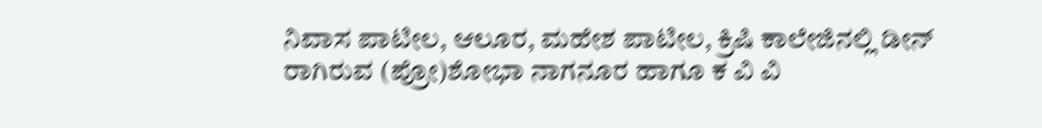ನಿವಾಸ ಪಾಟೀಲ, ಆಲೂರ, ಮಹೇಶ ಪಾಟೀಲ, ಕ್ರಿಷಿ ಕಾಲೇಜಿನಲ್ಲಿ ಡೀನ್ ರಾಗಿರುವ (ಪ್ರೋ)ಶೋಭಾ ನಾಗನೂರ ಹಾಗೂ ಕ ವಿ ವಿ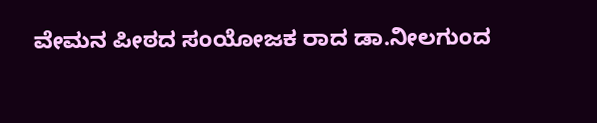ವೇಮನ ಪೀಠದ ಸಂಯೋಜಕ ರಾದ ಡಾ.ನೀಲಗುಂದ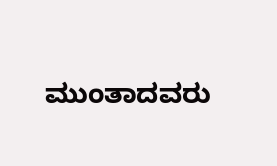ಮುಂತಾದವರು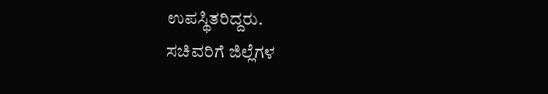ಉಪಸ್ಥಿತರಿದ್ದರು.
ಸಚಿವರಿಗೆ ಜಿಲ್ಲೆಗಳ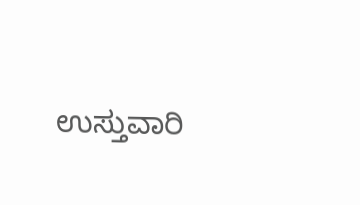ಉಸ್ತುವಾರಿ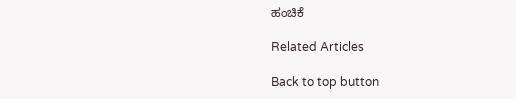ಹಂಚಿಕೆ

Related Articles

Back to top button